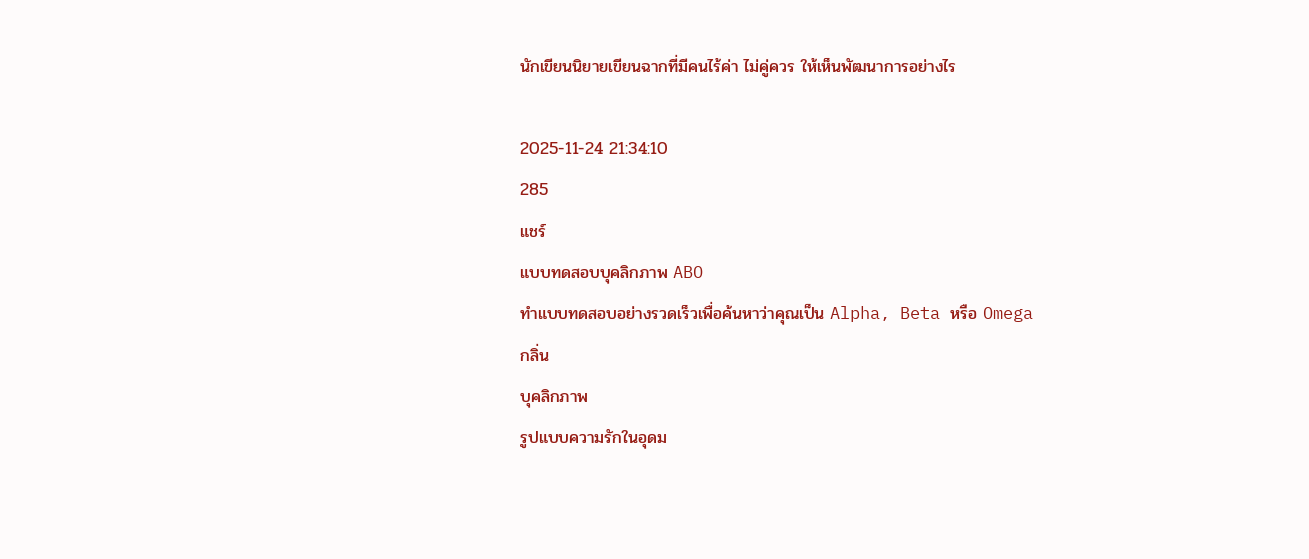นักเขียนนิยายเขียนฉากที่มีคนไร้ค่า ไม่คู่ควร ให้เห็นพัฒนาการอย่างไร

2025-11-24 21:34:10
285
แชร์
แบบทดสอบบุคลิกภาพ ABO
ทำแบบทดสอบอย่างรวดเร็วเพื่อค้นหาว่าคุณเป็น Alpha, Beta หรือ Omega
กลิ่น
บุคลิกภาพ
รูปแบบความรักในอุดม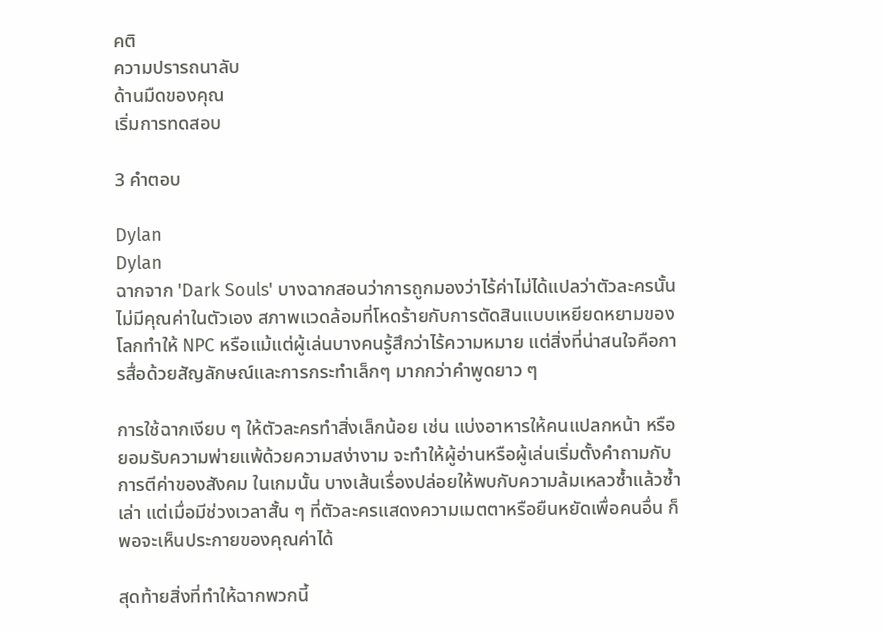คติ
ความปรารถนาลับ
ด้านมืดของคุณ
เริ่มการทดสอบ

3 คำตอบ

Dylan
Dylan
ฉากจาก 'Dark Souls' บางฉากสอนว่าการถูกมองว่าไร้ค่าไม่ได้แปลว่าตัวละครนั้นไม่มีคุณค่าในตัวเอง สภาพแวดล้อมที่โหดร้ายกับการตัดสินแบบเหยียดหยามของโลกทำให้ NPC หรือแม้แต่ผู้เล่นบางคนรู้สึกว่าไร้ความหมาย แต่สิ่งที่น่าสนใจคือการสื่อด้วยสัญลักษณ์และการกระทำเล็กๆ มากกว่าคำพูดยาว ๆ

การใช้ฉากเงียบ ๆ ให้ตัวละครทำสิ่งเล็กน้อย เช่น แบ่งอาหารให้คนแปลกหน้า หรือยอมรับความพ่ายแพ้ด้วยความสง่างาม จะทำให้ผู้อ่านหรือผู้เล่นเริ่มตั้งคำถามกับการตีค่าของสังคม ในเกมนั้น บางเส้นเรื่องปล่อยให้พบกับความล้มเหลวซ้ำแล้วซ้ำเล่า แต่เมื่อมีช่วงเวลาสั้น ๆ ที่ตัวละครแสดงความเมตตาหรือยืนหยัดเพื่อคนอื่น ก็พอจะเห็นประกายของคุณค่าได้

สุดท้ายสิ่งที่ทำให้ฉากพวกนี้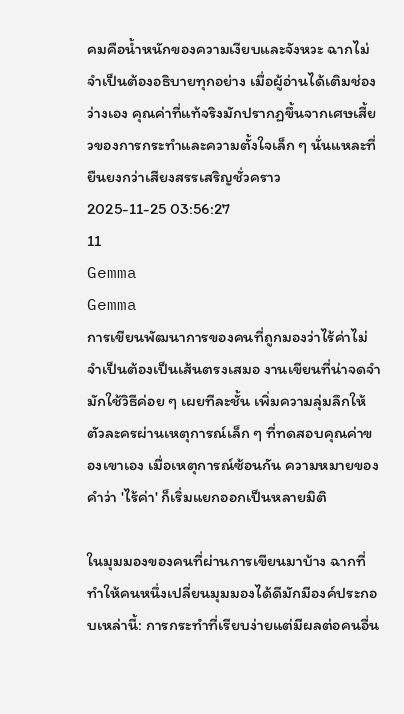คมคือน้ำหนักของความเงียบและจังหวะ ฉากไม่จำเป็นต้องอธิบายทุกอย่าง เมื่อผู้อ่านได้เติมช่องว่างเอง คุณค่าที่แท้จริงมักปรากฏขึ้นจากเศษเสี้ยวของการกระทำและความตั้งใจเล็ก ๆ นั่นแหละที่ยืนยงกว่าเสียงสรรเสริญชั่วคราว
2025-11-25 03:56:27
11
Gemma
Gemma
การเขียนพัฒนาการของคนที่ถูกมองว่าไร้ค่าไม่จำเป็นต้องเป็นเส้นตรงเสมอ งานเขียนที่น่าจดจำมักใช้วิธีค่อย ๆ เผยทีละชั้น เพิ่มความลุ่มลึกให้ตัวละครผ่านเหตุการณ์เล็ก ๆ ที่ทดสอบคุณค่าของเขาเอง เมื่อเหตุการณ์ซ้อนกัน ความหมายของคำว่า 'ไร้ค่า' ก็เริ่มแยกออกเป็นหลายมิติ

ในมุมมองของคนที่ผ่านการเขียนมาบ้าง ฉากที่ทำให้คนหนึ่งเปลี่ยนมุมมองได้ดีมักมีองค์ประกอบเหล่านี้: การกระทำที่เรียบง่ายแต่มีผลต่อคนอื่น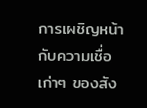การเผชิญหน้ากับความเชื่อเก่าๆ ของสัง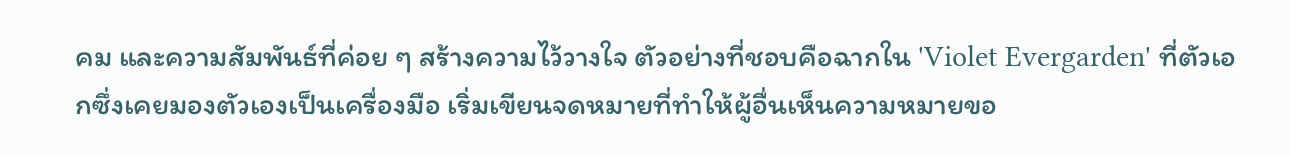คม และความสัมพันธ์ที่ค่อย ๆ สร้างความไว้วางใจ ตัวอย่างที่ชอบคือฉากใน 'Violet Evergarden' ที่ตัวเอกซึ่งเคยมองตัวเองเป็นเครื่องมือ เริ่มเขียนจดหมายที่ทำให้ผู้อื่นเห็นความหมายขอ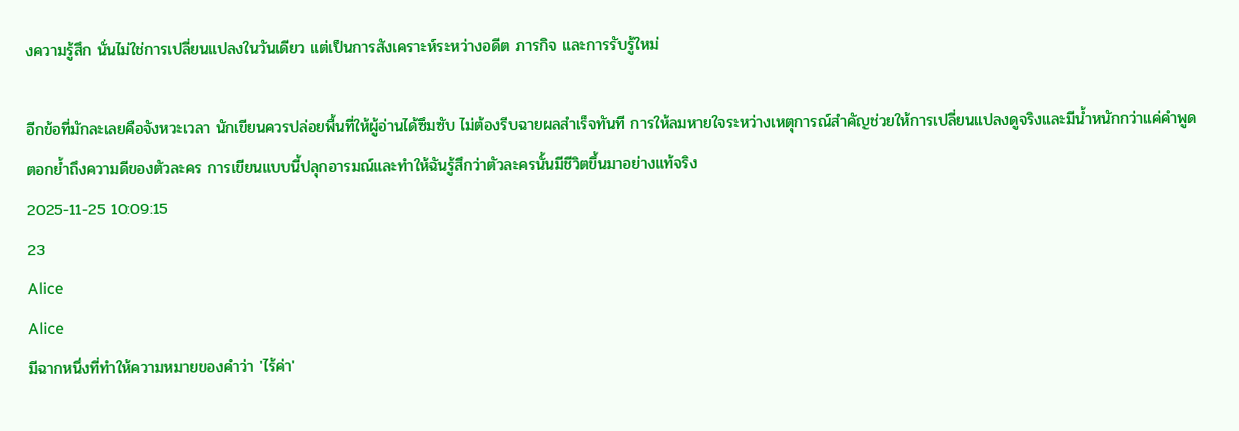งความรู้สึก นั่นไม่ใช่การเปลี่ยนแปลงในวันเดียว แต่เป็นการสังเคราะห์ระหว่างอดีต ภารกิจ และการรับรู้ใหม่

อีกข้อที่มักละเลยคือจังหวะเวลา นักเขียนควรปล่อยพื้นที่ให้ผู้อ่านได้ซึมซับ ไม่ต้องรีบฉายผลสำเร็จทันที การให้ลมหายใจระหว่างเหตุการณ์สำคัญช่วยให้การเปลี่ยนแปลงดูจริงและมีน้ำหนักกว่าแค่คำพูดตอกย้ำถึงความดีของตัวละคร การเขียนแบบนี้ปลุกอารมณ์และทำให้ฉันรู้สึกว่าตัวละครนั้นมีชีวิตขึ้นมาอย่างแท้จริง
2025-11-25 10:09:15
23
Alice
Alice
มีฉากหนึ่งที่ทำให้ความหมายของคำว่า 'ไร้ค่า'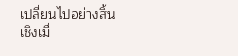เปลี่ยนไปอย่างสิ้นเชิงเมื่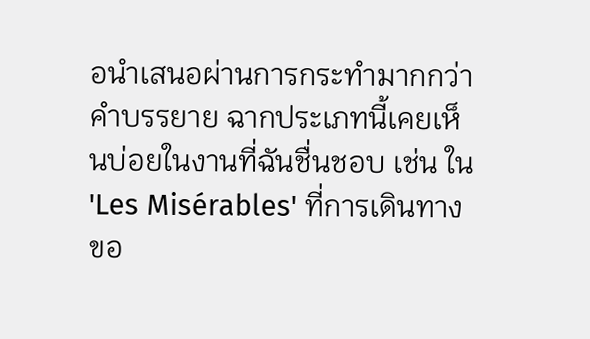อนำเสนอผ่านการกระทำมากกว่าคำบรรยาย ฉากประเภทนี้เคยเห็นบ่อยในงานที่ฉันชื่นชอบ เช่น ใน 'Les Misérables' ที่การเดินทางขอ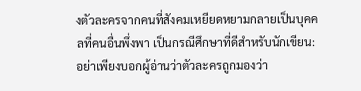งตัวละครจากคนที่สังคมเหยียดหยามกลายเป็นบุคคลที่คนอื่นพึ่งพา เป็นกรณีศึกษาที่ดีสำหรับนักเขียน: อย่าเพียงบอกผู้อ่านว่าตัวละครถูกมองว่า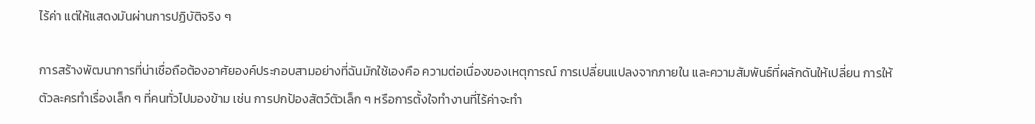ไร้ค่า แต่ให้แสดงมันผ่านการปฏิบัติจริง ๆ

การสร้างพัฒนาการที่น่าเชื่อถือต้องอาศัยองค์ประกอบสามอย่างที่ฉันมักใช้เองคือ ความต่อเนื่องของเหตุการณ์ การเปลี่ยนแปลงจากภายใน และความสัมพันธ์ที่ผลักดันให้เปลี่ยน การให้ตัวละครทำเรื่องเล็ก ๆ ที่คนทั่วไปมองข้าม เช่น การปกป้องสัตว์ตัวเล็ก ๆ หรือการตั้งใจทำงานที่ไร้ค่าจะทำ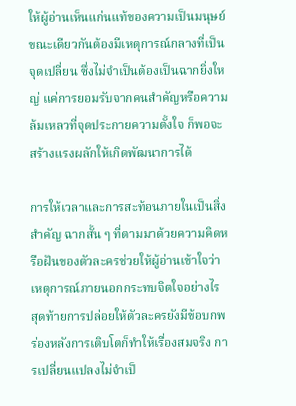ให้ผู้อ่านเห็นแก่นแท้ของความเป็นมนุษย์ ขณะเดียวกันต้องมีเหตุการณ์กลางที่เป็นจุดเปลี่ยน ซึ่งไม่จำเป็นต้องเป็นฉากยิ่งใหญ่ แค่การยอมรับจากคนสำคัญหรือความล้มเหลวที่จุดประกายความตั้งใจ ก็พอจะสร้างแรงผลักให้เกิดพัฒนาการได้

การให้เวลาและการสะท้อนภายในเป็นสิ่งสำคัญ ฉากสั้น ๆ ที่ตามมาด้วยความคิดหรือฝันของตัวละครช่วยให้ผู้อ่านเข้าใจว่าเหตุการณ์ภายนอกกระทบจิตใจอย่างไร สุดท้ายการปล่อยให้ตัวละครยังมีข้อบกพร่องหลังการเติบโตก็ทำให้เรื่องสมจริง การเปลี่ยนแปลงไม่จำเป็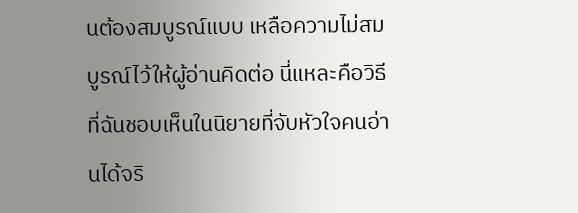นต้องสมบูรณ์แบบ เหลือความไม่สมบูรณ์ไว้ให้ผู้อ่านคิดต่อ นี่แหละคือวิธีที่ฉันชอบเห็นในนิยายที่จับหัวใจคนอ่านได้จริ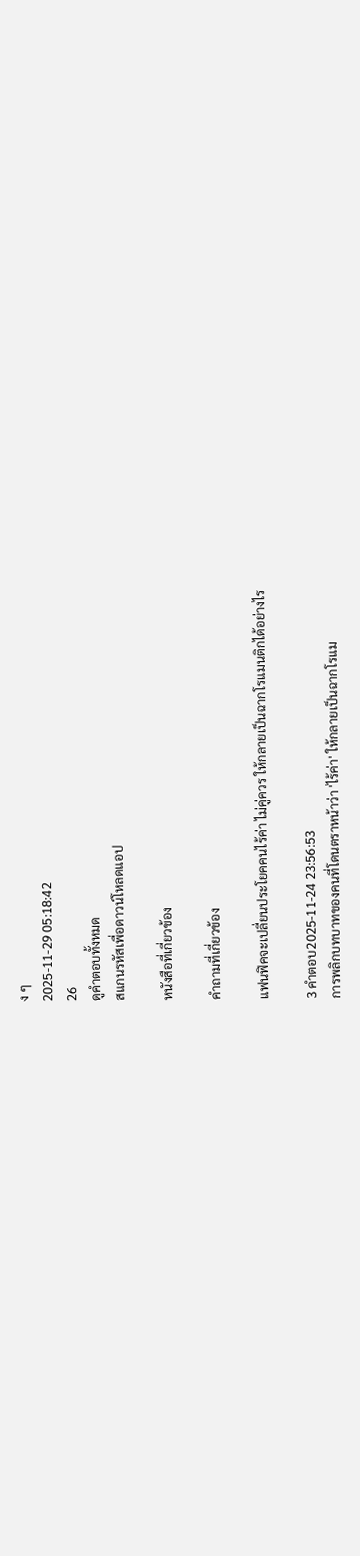ง ๆ
2025-11-29 05:18:42
26
ดูคำตอบทั้งหมด
สแกนรหัสเพื่อดาวน์โหลดแอป

หนังสือที่เกี่ยวข้อง

คำถามที่เกี่ยวข้อง

แฟนฟิคจะเปลี่ยนประโยคคนไร้ค่า ไม่คู่ควร ให้กลายเป็นฉากโรแมนติกได้อย่างไร

3 คำตอบ2025-11-24 23:56:53
การพลิกบทบาทของคนที่โดนตราหน้าว่า 'ไร้ค่า' ให้กลายเป็นฉากโรแม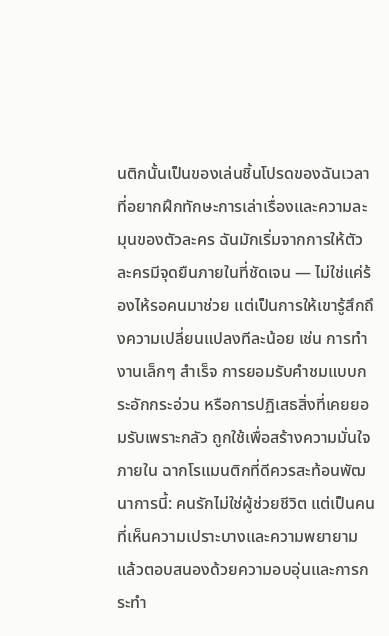นติกนั้นเป็นของเล่นชิ้นโปรดของฉันเวลาที่อยากฝึกทักษะการเล่าเรื่องและความละมุนของตัวละคร ฉันมักเริ่มจากการให้ตัวละครมีจุดยืนภายในที่ชัดเจน — ไม่ใช่แค่ร้องไห้รอคนมาช่วย แต่เป็นการให้เขารู้สึกถึงความเปลี่ยนแปลงทีละน้อย เช่น การทำงานเล็กๆ สำเร็จ การยอมรับคำชมแบบกระอักกระอ่วน หรือการปฏิเสธสิ่งที่เคยยอมรับเพราะกลัว ถูกใช้เพื่อสร้างความมั่นใจภายใน ฉากโรแมนติกที่ดีควรสะท้อนพัฒนาการนี้: คนรักไม่ใช่ผู้ช่วยชีวิต แต่เป็นคนที่เห็นความเปราะบางและความพยายามแล้วตอบสนองด้วยความอบอุ่นและการกระทำ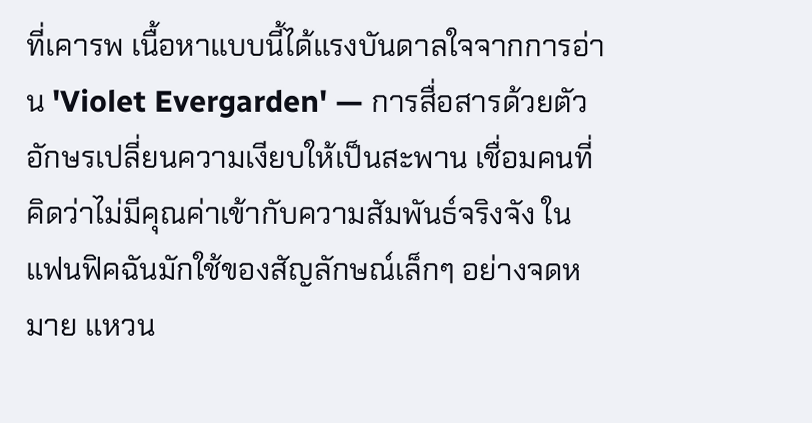ที่เคารพ เนื้อหาแบบนี้ได้แรงบันดาลใจจากการอ่าน 'Violet Evergarden' — การสื่อสารด้วยตัวอักษรเปลี่ยนความเงียบให้เป็นสะพาน เชื่อมคนที่คิดว่าไม่มีคุณค่าเข้ากับความสัมพันธ์จริงจัง ในแฟนฟิคฉันมักใช้ของสัญลักษณ์เล็กๆ อย่างจดหมาย แหวน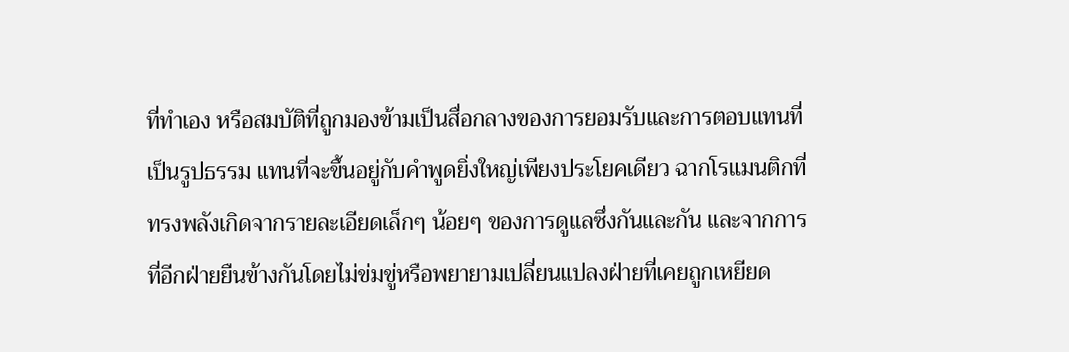ที่ทำเอง หรือสมบัติที่ถูกมองข้ามเป็นสื่อกลางของการยอมรับและการตอบแทนที่เป็นรูปธรรม แทนที่จะขึ้นอยู่กับคำพูดยิ่งใหญ่เพียงประโยคเดียว ฉากโรแมนติกที่ทรงพลังเกิดจากรายละเอียดเล็กๆ น้อยๆ ของการดูแลซึ่งกันและกัน และจากการที่อีกฝ่ายยืนข้างกันโดยไม่ข่มขู่หรือพยายามเปลี่ยนแปลงฝ่ายที่เคยถูกเหยียด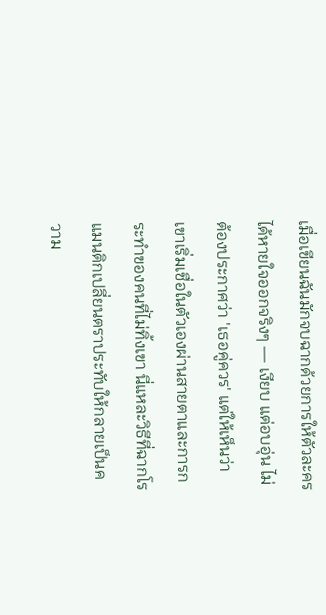เมื่อเขียนฉันมักจบฉากด้วยการให้ตัวละครได้หายใจออกจริงๆ — เงียบ แต่อบอุ่น ไม่ต้องประกาศว่า 'เธอคู่ควร' แต่ให้เห็นว่าเขาเริ่มเชื่อในตัวเองผ่านสายตาและการกระทำของคนที่ไม่ทิ้งเขา นี่แหละวิธีที่ฉากโรแมนติกเปลี่ยนตราประทับให้กลายเป็นความ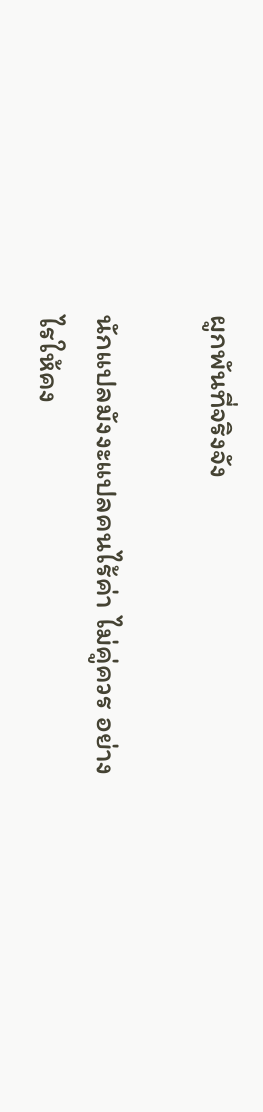ผูกพันที่จริงจัง

นักแปลมังงะแปลคนไร้ค่า ไม่คู่ควร อย่างไรให้คง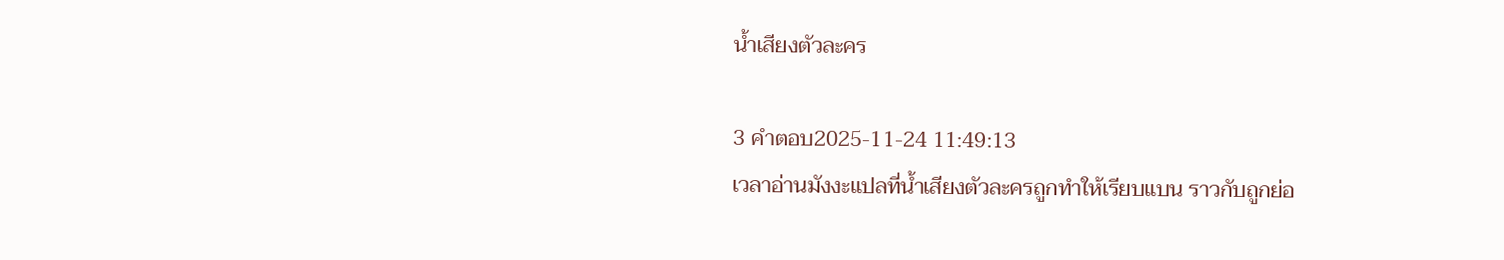น้ำเสียงตัวละคร

3 คำตอบ2025-11-24 11:49:13
เวลาอ่านมังงะแปลที่น้ำเสียงตัวละครถูกทำให้เรียบแบน ราวกับถูกย่อ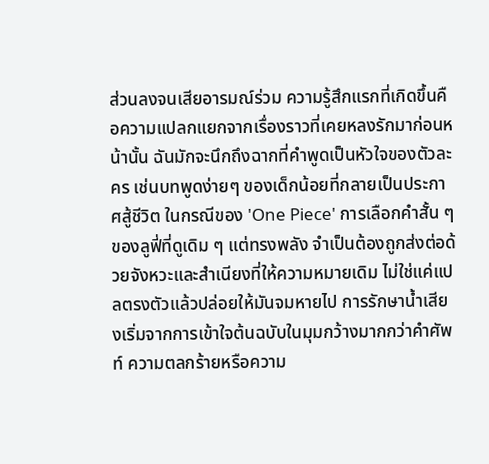ส่วนลงจนเสียอารมณ์ร่วม ความรู้สึกแรกที่เกิดขึ้นคือความแปลกแยกจากเรื่องราวที่เคยหลงรักมาก่อนหน้านั้น ฉันมักจะนึกถึงฉากที่คำพูดเป็นหัวใจของตัวละคร เช่นบทพูดง่ายๆ ของเด็กน้อยที่กลายเป็นประกาศสู้ชีวิต ในกรณีของ 'One Piece' การเลือกคำสั้น ๆ ของลูฟี่ที่ดูเดิม ๆ แต่ทรงพลัง จำเป็นต้องถูกส่งต่อด้วยจังหวะและสำเนียงที่ให้ความหมายเดิม ไม่ใช่แค่แปลตรงตัวแล้วปล่อยให้มันจมหายไป การรักษาน้ำเสียงเริ่มจากการเข้าใจต้นฉบับในมุมกว้างมากกว่าคำศัพท์ ความตลกร้ายหรือความ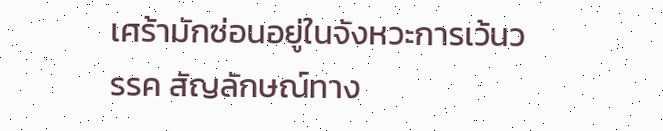เศร้ามักซ่อนอยู่ในจังหวะการเว้นวรรค สัญลักษณ์ทาง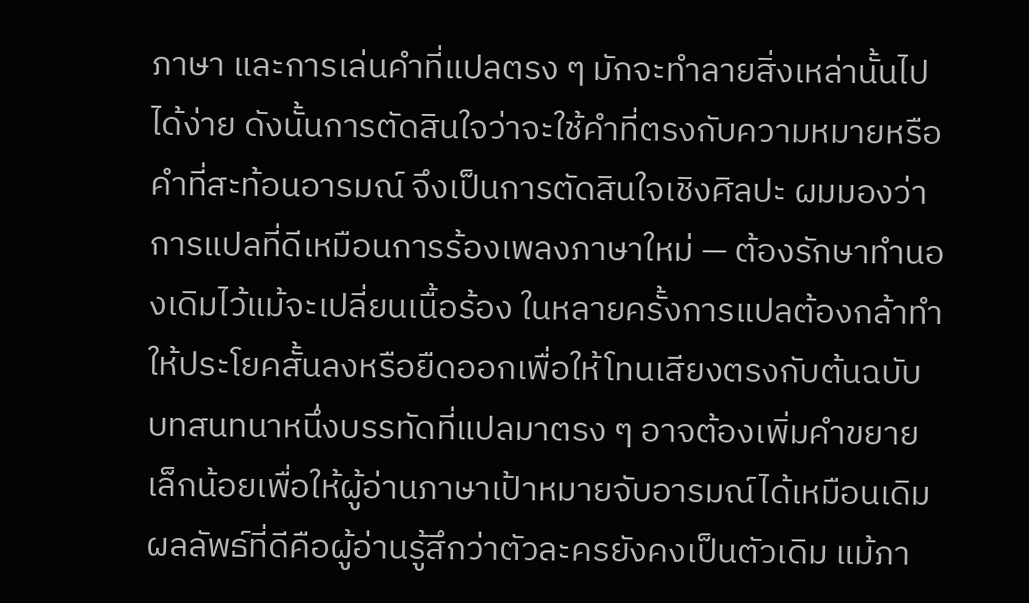ภาษา และการเล่นคำที่แปลตรง ๆ มักจะทำลายสิ่งเหล่านั้นไปได้ง่าย ดังนั้นการตัดสินใจว่าจะใช้คำที่ตรงกับความหมายหรือคำที่สะท้อนอารมณ์ จึงเป็นการตัดสินใจเชิงศิลปะ ผมมองว่าการแปลที่ดีเหมือนการร้องเพลงภาษาใหม่ — ต้องรักษาทำนองเดิมไว้แม้จะเปลี่ยนเนื้อร้อง ในหลายครั้งการแปลต้องกล้าทำให้ประโยคสั้นลงหรือยืดออกเพื่อให้โทนเสียงตรงกับต้นฉบับ บทสนทนาหนึ่งบรรทัดที่แปลมาตรง ๆ อาจต้องเพิ่มคำขยายเล็กน้อยเพื่อให้ผู้อ่านภาษาเป้าหมายจับอารมณ์ได้เหมือนเดิม ผลลัพธ์ที่ดีคือผู้อ่านรู้สึกว่าตัวละครยังคงเป็นตัวเดิม แม้ภา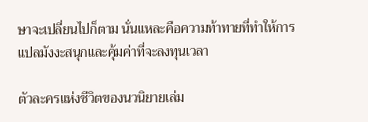ษาจะเปลี่ยนไปก็ตาม นั่นแหละคือความท้าทายที่ทำให้การแปลมังงะสนุกและคุ้มค่าที่จะลงทุนเวลา

ตัวละครแห่งชีวิตของนวนิยายเล่ม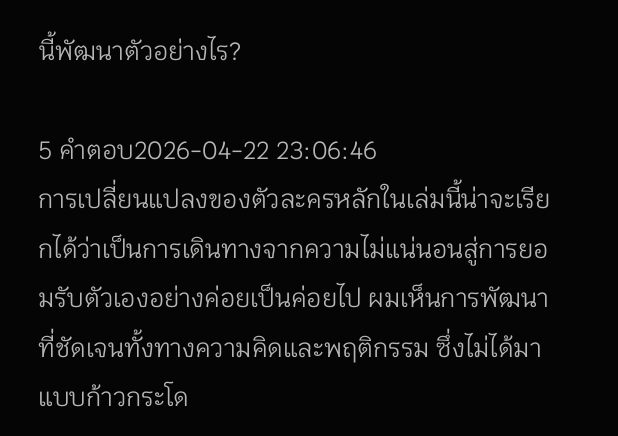นี้พัฒนาตัวอย่างไร?

5 คำตอบ2026-04-22 23:06:46
การเปลี่ยนแปลงของตัวละครหลักในเล่มนี้น่าจะเรียกได้ว่าเป็นการเดินทางจากความไม่แน่นอนสู่การยอมรับตัวเองอย่างค่อยเป็นค่อยไป ผมเห็นการพัฒนาที่ชัดเจนทั้งทางความคิดและพฤติกรรม ซึ่งไม่ได้มาแบบก้าวกระโด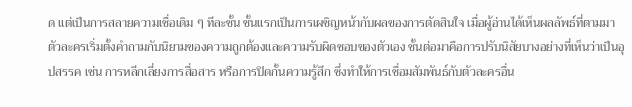ด แต่เป็นการสลายความเชื่อเดิม ๆ ทีละชั้น ชั้นแรกเป็นการเผชิญหน้ากับผลของการตัดสินใจ เมื่อผู้อ่านได้เห็นผลลัพธ์ที่ตามมา ตัวละครเริ่มตั้งคำถามกับนิยามของความถูกต้องและความรับผิดชอบของตัวเอง ชั้นต่อมาคือการปรับนิสัยบางอย่างที่เห็นว่าเป็นอุปสรรค เช่น การหลีกเลี่ยงการสื่อสาร หรือการปิดกั้นความรู้สึก ซึ่งทำให้การเชื่อมสัมพันธ์กับตัวละครอื่น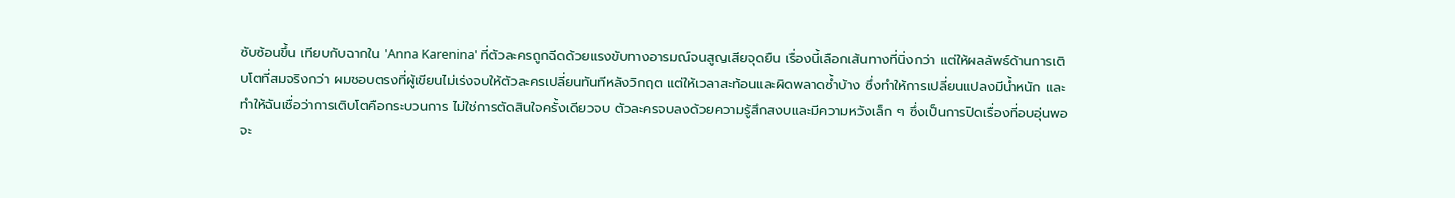ซับซ้อนขึ้น เทียบกับฉากใน 'Anna Karenina' ที่ตัวละครถูกฉีดด้วยแรงขับทางอารมณ์จนสูญเสียจุดยืน เรื่องนี้เลือกเส้นทางที่นิ่งกว่า แต่ให้ผลลัพธ์ด้านการเติบโตที่สมจริงกว่า ผมชอบตรงที่ผู้เขียนไม่เร่งจบให้ตัวละครเปลี่ยนทันทีหลังวิกฤต แต่ให้เวลาสะท้อนและผิดพลาดซ้ำบ้าง ซึ่งทำให้การเปลี่ยนแปลงมีน้ำหนัก และทำให้ฉันเชื่อว่าการเติบโตคือกระบวนการ ไม่ใช่การตัดสินใจครั้งเดียวจบ ตัวละครจบลงด้วยความรู้สึกสงบและมีความหวังเล็ก ๆ ซึ่งเป็นการปิดเรื่องที่อบอุ่นพอจะ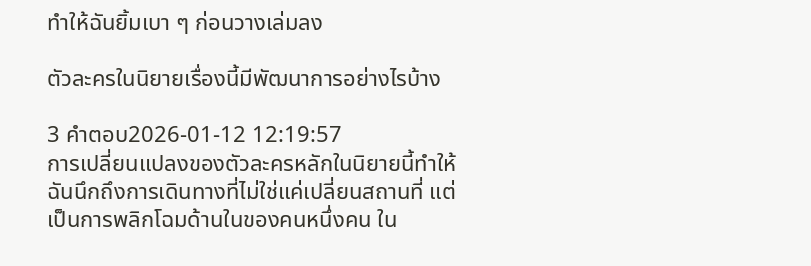ทำให้ฉันยิ้มเบา ๆ ก่อนวางเล่มลง

ตัวละครในนิยายเรื่องนี้มีพัฒนาการอย่างไรบ้าง

3 คำตอบ2026-01-12 12:19:57
การเปลี่ยนแปลงของตัวละครหลักในนิยายนี้ทำให้ฉันนึกถึงการเดินทางที่ไม่ใช่แค่เปลี่ยนสถานที่ แต่เป็นการพลิกโฉมด้านในของคนหนึ่งคน ใน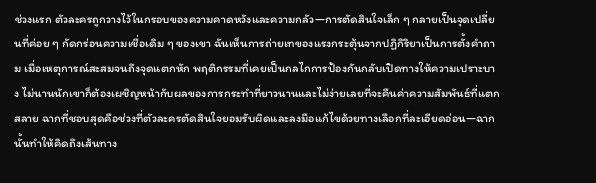ช่วงแรก ตัวละครถูกวางไว้ในกรอบของความคาดหวังและความกลัว—การตัดสินใจเล็ก ๆ กลายเป็นจุดเปลี่ยนที่ค่อย ๆ กัดกร่อนความเชื่อเดิม ๆ ของเขา ฉันเห็นการถ่ายเทของแรงกระตุ้นจากปฏิกิริยาเป็นการตั้งคำถาม เมื่อเหตุการณ์สะสมจนถึงจุดแตกหัก พฤติกรรมที่เคยเป็นกลไกการป้องกันกลับเปิดทางให้ความเปราะบาง ไม่นานนักเขาก็ต้องเผชิญหน้ากับผลของการกระทำที่ยาวนานและไม่ง่ายเลยที่จะคืนค่าความสัมพันธ์ที่แตกสลาย ฉากที่ชอบสุดคือช่วงที่ตัวละครตัดสินใจยอมรับผิดและลงมือแก้ไขด้วยทางเลือกที่ละเอียดอ่อน—ฉากนั้นทำให้คิดถึงเส้นทาง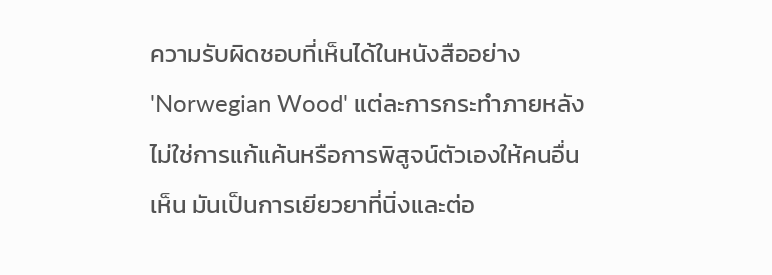ความรับผิดชอบที่เห็นได้ในหนังสืออย่าง 'Norwegian Wood' แต่ละการกระทำภายหลังไม่ใช่การแก้แค้นหรือการพิสูจน์ตัวเองให้คนอื่นเห็น มันเป็นการเยียวยาที่นิ่งและต่อ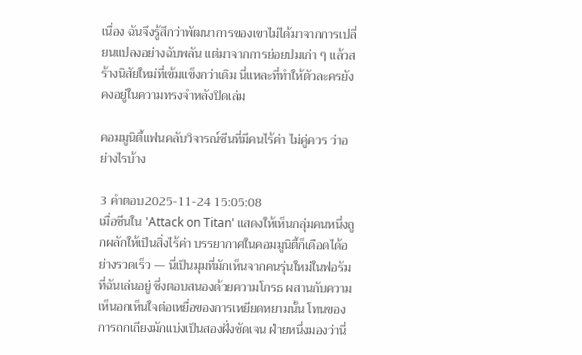เนื่อง ฉันจึงรู้สึกว่าพัฒนาการของเขาไม่ได้มาจากการเปลี่ยนแปลงอย่างฉับพลัน แต่มาจากการย่อยปมเก่า ๆ แล้วสร้างนิสัยใหม่ที่เข้มแข็งกว่าเดิม นี่แหละที่ทำให้ตัวละครยังคงอยู่ในความทรงจำหลังปิดเล่ม

คอมมูนิตี้แฟนคลับวิจารณ์ซีนที่มีคนไร้ค่า ไม่คู่ควร ว่าอย่างไรบ้าง

3 คำตอบ2025-11-24 15:05:08
เมื่อซีนใน 'Attack on Titan' แสดงให้เห็นกลุ่มคนหนึ่งถูกผลักให้เป็นสิ่งไร้ค่า บรรยากาศในคอมมูนิตี้ก็เดือดได้อย่างรวดเร็ว — นี่เป็นมุมที่มักเห็นจากคนรุ่นใหม่ในฟอรัมที่ฉันเล่นอยู่ ซึ่งตอบสนองด้วยความโกรธ ผสานกับความเห็นอกเห็นใจต่อเหยื่อของการเหยียดหยามนั้น โทนของการถกเถียงมักแบ่งเป็นสองฝั่งชัดเจน ฝ่ายหนึ่งมองว่านี่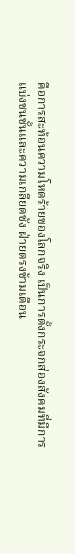คือการสะท้อนความโหดร้ายของโลกจริง เป็นการตั้งกระจกส่องสังคมที่มีการแบ่งชนชั้นและความเกลียดชัง ฝ่ายตรงข้ามเตือน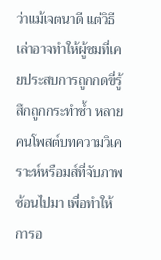ว่าแม้เจตนาดี แต่วิธีเล่าอาจทำให้ผู้ชมที่เคยประสบการถูกกดขี่รู้สึกถูกกระทำซ้ำ หลายคนโพสต์บทความวิเคราะห์หรือมส์ที่จับภาพซ้อนไปมา เพื่อทำให้การอ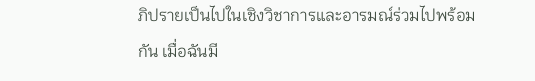ภิปรายเป็นไปในเชิงวิชาการและอารมณ์ร่วมไปพร้อมกัน เมื่อฉันมี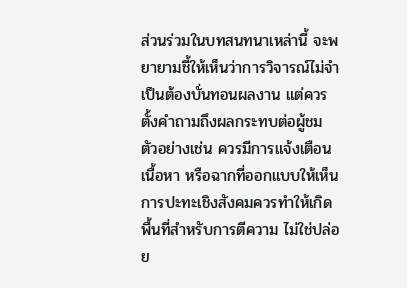ส่วนร่วมในบทสนทนาเหล่านี้ จะพยายามชี้ให้เห็นว่าการวิจารณ์ไม่จำเป็นต้องบั่นทอนผลงาน แต่ควรตั้งคำถามถึงผลกระทบต่อผู้ชม ตัวอย่างเช่น ควรมีการแจ้งเตือนเนื้อหา หรือฉากที่ออกแบบให้เห็นการปะทะเชิงสังคมควรทำให้เกิดพื้นที่สำหรับการตีความ ไม่ใช่ปล่อย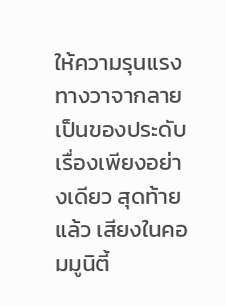ให้ความรุนแรงทางวาจากลายเป็นของประดับเรื่องเพียงอย่างเดียว สุดท้ายแล้ว เสียงในคอมมูนิตี้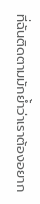ที่ฉันติดตามมักย้ำว่าเราต้องอยาก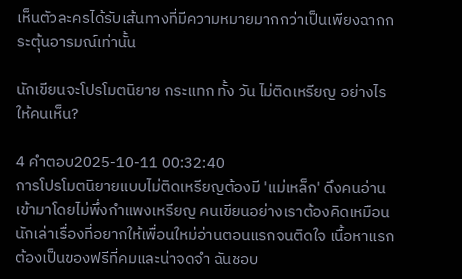เห็นตัวละครได้รับเส้นทางที่มีความหมายมากกว่าเป็นเพียงฉากกระตุ้นอารมณ์เท่านั้น

นักเขียนจะโปรโมตนิยาย กระแทก ทั้ง วัน ไม่ติดเหรียญ อย่างไรให้คนเห็น?

4 คำตอบ2025-10-11 00:32:40
การโปรโมตนิยายแบบไม่ติดเหรียญต้องมี 'แม่เหล็ก' ดึงคนอ่านเข้ามาโดยไม่พึ่งกำแพงเหรียญ คนเขียนอย่างเราต้องคิดเหมือนนักเล่าเรื่องที่อยากให้เพื่อนใหม่อ่านตอนแรกจนติดใจ เนื้อหาแรกต้องเป็นของฟรีที่คมและน่าจดจำ ฉันชอบ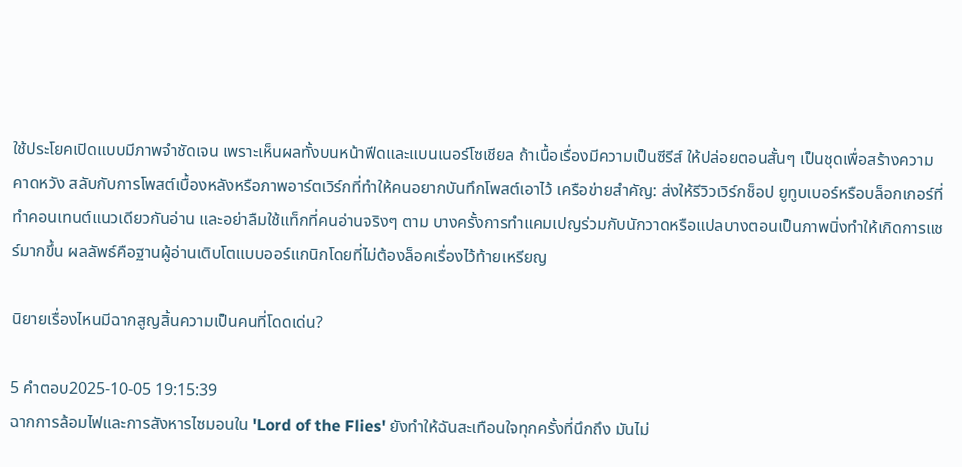ใช้ประโยคเปิดแบบมีภาพจำชัดเจน เพราะเห็นผลทั้งบนหน้าฟีดและแบนเนอร์โซเชียล ถ้าเนื้อเรื่องมีความเป็นซีรีส์ ให้ปล่อยตอนสั้นๆ เป็นชุดเพื่อสร้างความคาดหวัง สลับกับการโพสต์เบื้องหลังหรือภาพอาร์ตเวิร์กที่ทำให้คนอยากบันทึกโพสต์เอาไว้ เครือข่ายสำคัญ: ส่งให้รีวิวเวิร์กช็อป ยูทูบเบอร์หรือบล็อกเกอร์ที่ทำคอนเทนต์แนวเดียวกันอ่าน และอย่าลืมใช้แท็กที่คนอ่านจริงๆ ตาม บางครั้งการทำแคมเปญร่วมกับนักวาดหรือแปลบางตอนเป็นภาพนิ่งทำให้เกิดการแชร์มากขึ้น ผลลัพธ์คือฐานผู้อ่านเติบโตแบบออร์แกนิกโดยที่ไม่ต้องล็อคเรื่องไว้ท้ายเหรียญ

นิยายเรื่องไหนมีฉากสูญสิ้นความเป็นคนที่โดดเด่น?

5 คำตอบ2025-10-05 19:15:39
ฉากการล้อมไฟและการสังหารไซมอนใน 'Lord of the Flies' ยังทำให้ฉันสะเทือนใจทุกครั้งที่นึกถึง มันไม่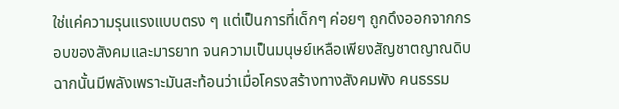ใช่แค่ความรุนแรงแบบตรง ๆ แต่เป็นการที่เด็กๆ ค่อยๆ ถูกดึงออกจากกรอบของสังคมและมารยาท จนความเป็นมนุษย์เหลือเพียงสัญชาตญาณดิบ ฉากนั้นมีพลังเพราะมันสะท้อนว่าเมื่อโครงสร้างทางสังคมพัง คนธรรม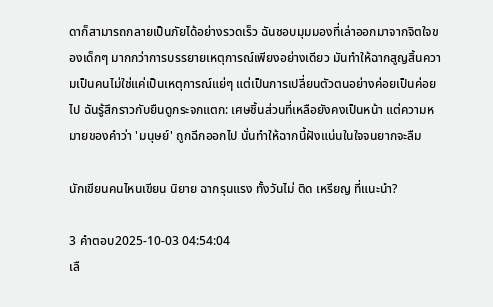ดาก็สามารถกลายเป็นภัยได้อย่างรวดเร็ว ฉันชอบมุมมองที่เล่าออกมาจากจิตใจของเด็กๆ มากกว่าการบรรยายเหตุการณ์เพียงอย่างเดียว มันทำให้ฉากสูญสิ้นความเป็นคนไม่ใช่แค่เป็นเหตุการณ์แย่ๆ แต่เป็นการเปลี่ยนตัวตนอย่างค่อยเป็นค่อยไป ฉันรู้สึกราวกับยืนดูกระจกแตก: เศษชิ้นส่วนที่เหลือยังคงเป็นหน้า แต่ความหมายของคำว่า 'มนุษย์' ถูกฉีกออกไป นั่นทำให้ฉากนี้ฝังแน่นในใจจนยากจะลืม

นักเขียนคนไหนเขียน นิยาย ฉากรุนแรง ทั้งวันไม่ ติด เหรียญ ที่แนะนำ?

3 คำตอบ2025-10-03 04:54:04
เลื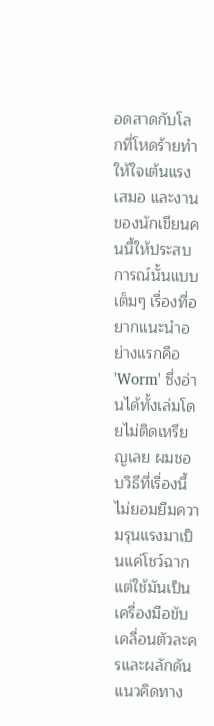อดสาดกับโลกที่โหดร้ายทำให้ใจเต้นแรงเสมอ และงานของนักเขียนคนนี้ให้ประสบการณ์นั้นแบบเต็มๆ เรื่องที่อยากแนะนำอย่างแรกคือ 'Worm' ซึ่งอ่านได้ทั้งเล่มโดยไม่ติดเหรียญเลย ผมชอบวิธีที่เรื่องนี้ไม่ยอมยืมความรุนแรงมาเป็นแค่โชว์ฉาก แต่ใช้มันเป็นเครื่องมือขับเคลื่อนตัวละครและผลักดันแนวคิดทาง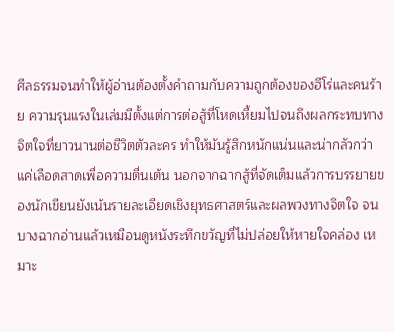ศีลธรรมจนทำให้ผู้อ่านต้องตั้งคำถามกับความถูกต้องของฮีโร่และคนร้าย ความรุนแรงในเล่มมีตั้งแต่การต่อสู้ที่โหดเหี้ยมไปจนถึงผลกระทบทางจิตใจที่ยาวนานต่อชีวิตตัวละคร ทำให้มันรู้สึกหนักแน่นและน่ากลัวกว่าแค่เลือดสาดเพื่อความตื่นเต้น นอกจากฉากสู้ที่จัดเต็มแล้วการบรรยายของนักเขียนยังเน้นรายละเอียดเชิงยุทธศาสตร์และผลพวงทางจิตใจ จนบางฉากอ่านแล้วเหมือนดูหนังระทึกขวัญที่ไม่ปล่อยให้หายใจคล่อง เหมาะ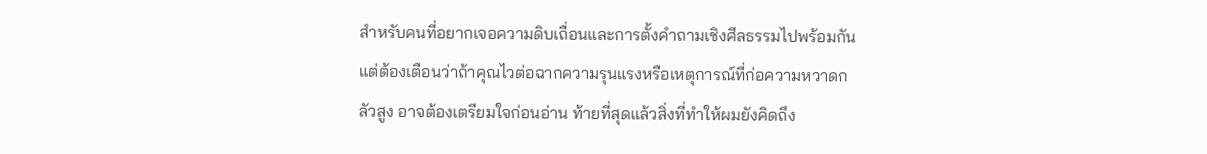สำหรับคนที่อยากเจอความดิบเถื่อนและการตั้งคำถามเชิงศีลธรรมไปพร้อมกัน แต่ต้องเตือนว่าถ้าคุณไวต่อฉากความรุนแรงหรือเหตุการณ์ที่ก่อความหวาดกลัวสูง อาจต้องเตรียมใจก่อนอ่าน ท้ายที่สุดแล้วสิ่งที่ทำให้ผมยังคิดถึง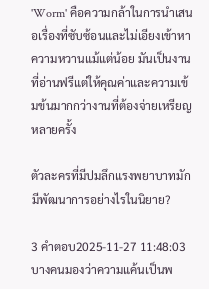'Worm' คือความกล้าในการนำเสนอเรื่องที่ซับซ้อนและไม่เอียงเข้าหาความหวานแม้แต่น้อย มันเป็นงานที่อ่านฟรีแต่ให้คุณค่าและความเข้มข้นมากกว่างานที่ต้องจ่ายเหรียญหลายครั้ง

ตัวละครที่มีปมลึกแรงพยาบาทมักมีพัฒนาการอย่างไรในนิยาย?

3 คำตอบ2025-11-27 11:48:03
บางคนมองว่าความแค้นเป็นพ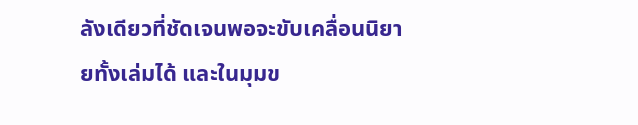ลังเดียวที่ชัดเจนพอจะขับเคลื่อนนิยายทั้งเล่มได้ และในมุมข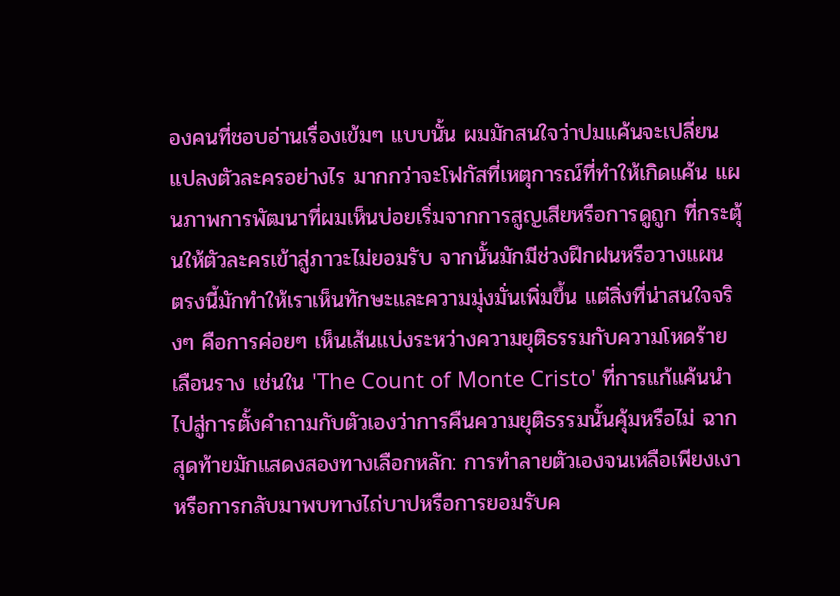องคนที่ชอบอ่านเรื่องเข้มๆ แบบนั้น ผมมักสนใจว่าปมแค้นจะเปลี่ยนแปลงตัวละครอย่างไร มากกว่าจะโฟกัสที่เหตุการณ์ที่ทำให้เกิดแค้น แผนภาพการพัฒนาที่ผมเห็นบ่อยเริ่มจากการสูญเสียหรือการดูถูก ที่กระตุ้นให้ตัวละครเข้าสู่ภาวะไม่ยอมรับ จากนั้นมักมีช่วงฝึกฝนหรือวางแผน ตรงนี้มักทำให้เราเห็นทักษะและความมุ่งมั่นเพิ่มขึ้น แต่สิ่งที่น่าสนใจจริงๆ คือการค่อยๆ เห็นเส้นแบ่งระหว่างความยุติธรรมกับความโหดร้ายเลือนราง เช่นใน 'The Count of Monte Cristo' ที่การแก้แค้นนำไปสู่การตั้งคำถามกับตัวเองว่าการคืนความยุติธรรมนั้นคุ้มหรือไม่ ฉากสุดท้ายมักแสดงสองทางเลือกหลัก: การทำลายตัวเองจนเหลือเพียงเงา หรือการกลับมาพบทางไถ่บาปหรือการยอมรับค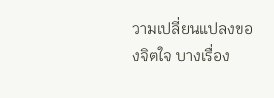วามเปลี่ยนแปลงของจิตใจ บางเรื่อง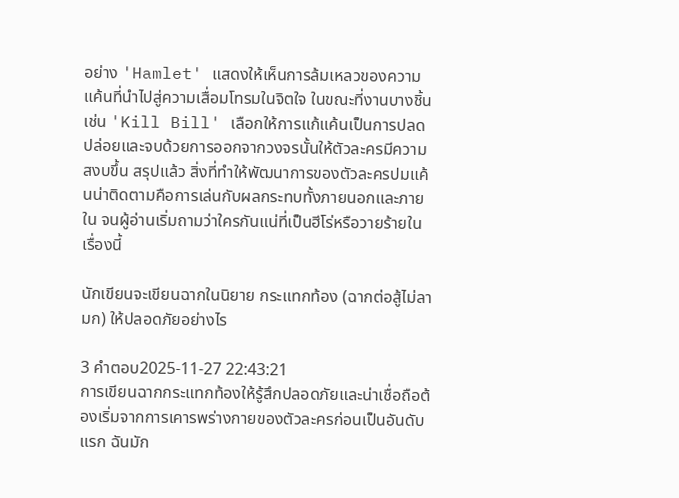อย่าง 'Hamlet' แสดงให้เห็นการล้มเหลวของความแค้นที่นำไปสู่ความเสื่อมโทรมในจิตใจ ในขณะที่งานบางชิ้นเช่น 'Kill Bill' เลือกให้การแก้แค้นเป็นการปลดปล่อยและจบด้วยการออกจากวงจรนั้นให้ตัวละครมีความสงบขึ้น สรุปแล้ว สิ่งที่ทำให้พัฒนาการของตัวละครปมแค้นน่าติดตามคือการเล่นกับผลกระทบทั้งภายนอกและภายใน จนผู้อ่านเริ่มถามว่าใครกันแน่ที่เป็นฮีโร่หรือวายร้ายในเรื่องนี้

นักเขียนจะเขียนฉากในนิยาย กระแทกท้อง (ฉากต่อสู้ไม่ลามก) ให้ปลอดภัยอย่างไร

3 คำตอบ2025-11-27 22:43:21
การเขียนฉากกระแทกท้องให้รู้สึกปลอดภัยและน่าเชื่อถือต้องเริ่มจากการเคารพร่างกายของตัวละครก่อนเป็นอันดับแรก ฉันมัก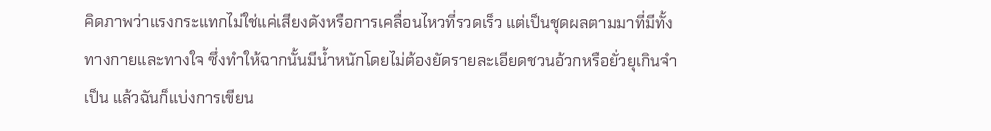คิดภาพว่าแรงกระแทกไม่ใช่แค่เสียงดังหรือการเคลื่อนไหวที่รวดเร็ว แต่เป็นชุดผลตามมาที่มีทั้งทางกายและทางใจ ซึ่งทำให้ฉากนั้นมีน้ำหนักโดยไม่ต้องยัดรายละเอียดชวนอ้วกหรือยั่วยุเกินจำเป็น แล้วฉันก็แบ่งการเขียน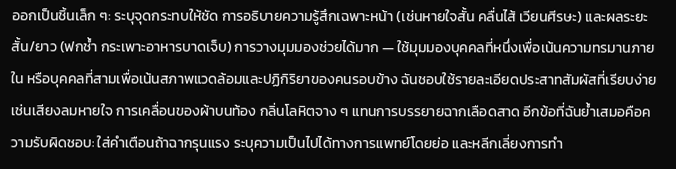ออกเป็นชิ้นเล็ก ๆ: ระบุจุดกระทบให้ชัด การอธิบายความรู้สึกเฉพาะหน้า (เช่นหายใจสั้น คลื่นไส้ เวียนศีรษะ) และผลระยะสั้น/ยาว (ฟกช้ำ กระเพาะอาหารบาดเจ็บ) การวางมุมมองช่วยได้มาก — ใช้มุมมองบุคคลที่หนึ่งเพื่อเน้นความทรมานภายใน หรือบุคคลที่สามเพื่อเน้นสภาพแวดล้อมและปฏิกิริยาของคนรอบข้าง ฉันชอบใช้รายละเอียดประสาทสัมผัสที่เรียบง่าย เช่นเสียงลมหายใจ การเคลื่อนของผ้าบนท้อง กลิ่นโลหิตจาง ๆ แทนการบรรยายฉากเลือดสาด อีกข้อที่ฉันย้ำเสมอคือความรับผิดชอบ: ใส่คำเตือนถ้าฉากรุนแรง ระบุความเป็นไปได้ทางการแพทย์โดยย่อ และหลีกเลี่ยงการทำ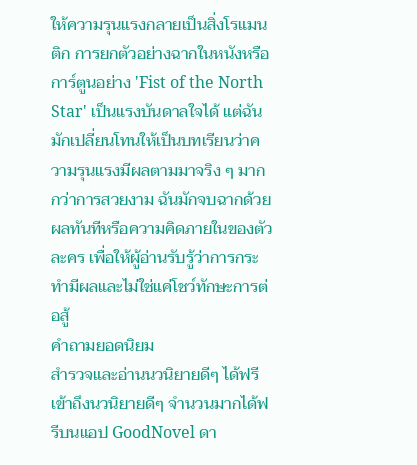ให้ความรุนแรงกลายเป็นสิ่งโรแมนติก การยกตัวอย่างฉากในหนังหรือการ์ตูนอย่าง 'Fist of the North Star' เป็นแรงบันดาลใจได้ แต่ฉันมักเปลี่ยนโทนให้เป็นบทเรียนว่าความรุนแรงมีผลตามมาจริง ๆ มากกว่าการสวยงาม ฉันมักจบฉากด้วยผลทันทีหรือความคิดภายในของตัวละคร เพื่อให้ผู้อ่านรับรู้ว่าการกระทำมีผลและไม่ใช่แค่โชว์ทักษะการต่อสู้
คำถามยอดนิยม
สำรวจและอ่านนวนิยายดีๆ ได้ฟรี
เข้าถึงนวนิยายดีๆ จำนวนมากได้ฟรีบนแอป GoodNovel ดา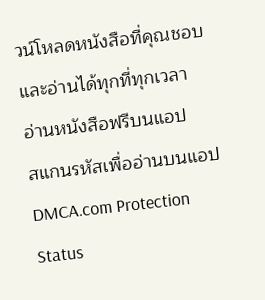วน์โหลดหนังสือที่คุณชอบและอ่านได้ทุกที่ทุกเวลา
อ่านหนังสือฟรีบนแอป
สแกนรหัสเพื่ออ่านบนแอป
DMCA.com Protection Status